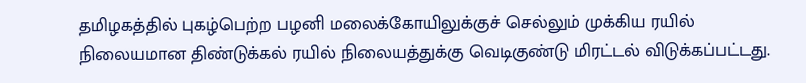தமிழகத்தில் புகழ்பெற்ற பழனி மலைக்கோயிலுக்குச் செல்லும் முக்கிய ரயில் நிலையமான திண்டுக்கல் ரயில் நிலையத்துக்கு வெடிகுண்டு மிரட்டல் விடுக்கப்பட்டது.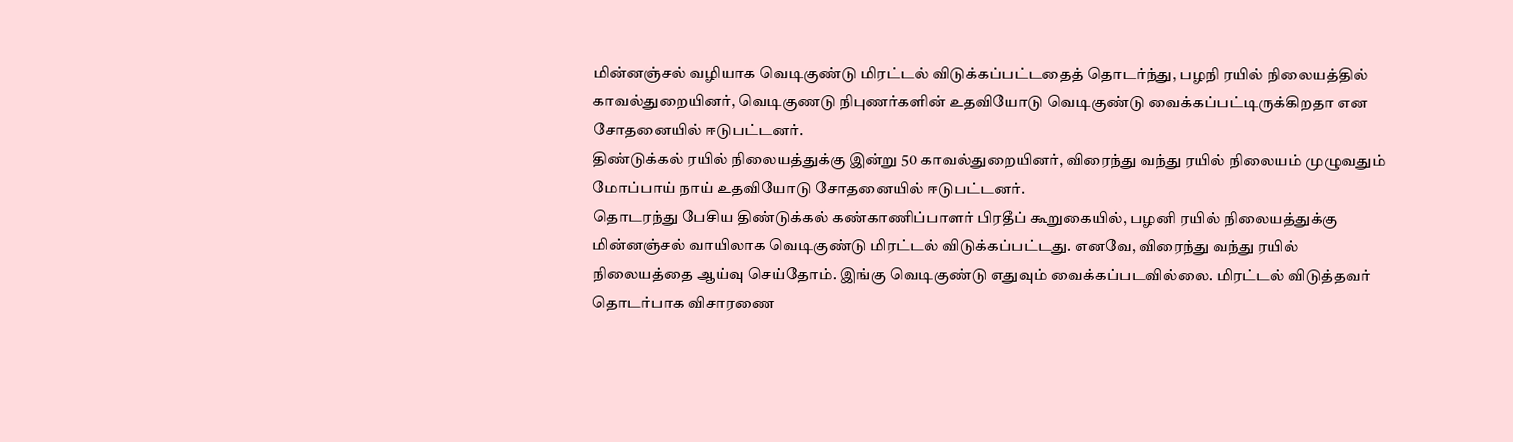மின்னஞ்சல் வழியாக வெடிகுண்டு மிரட்டல் விடுக்கப்பட்டதைத் தொடர்ந்து, பழநி ரயில் நிலையத்தில் காவல்துறையினர், வெடிகுணடு நிபுணர்களின் உதவியோடு வெடிகுண்டு வைக்கப்பட்டிருக்கிறதா என சோதனையில் ஈடுபட்டனர்.
திண்டுக்கல் ரயில் நிலையத்துக்கு இன்று 50 காவல்துறையினர், விரைந்து வந்து ரயில் நிலையம் முழுவதும் மோப்பாய் நாய் உதவியோடு சோதனையில் ஈடுபட்டனர்.
தொடரந்து பேசிய திண்டுக்கல் கண்காணிப்பாளர் பிரதீப் கூறுகையில், பழனி ரயில் நிலையத்துக்கு மின்னஞ்சல் வாயிலாக வெடிகுண்டு மிரட்டல் விடுக்கப்பட்டது. எனவே, விரைந்து வந்து ரயில் நிலையத்தை ஆய்வு செய்தோம். இங்கு வெடிகுண்டு எதுவும் வைக்கப்படவில்லை. மிரட்டல் விடுத்தவர் தொடர்பாக விசாரணை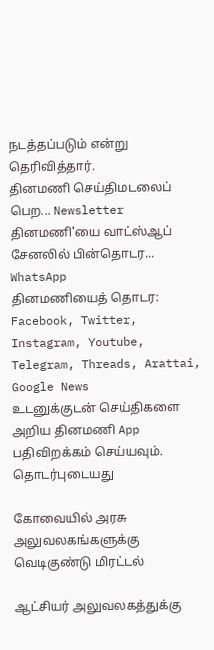நடத்தப்படும் என்று தெரிவித்தார்.
தினமணி செய்திமடலைப் பெற... Newsletter
தினமணி'யை வாட்ஸ்ஆப் சேனலில் பின்தொடர... WhatsApp
தினமணியைத் தொடர: Facebook, Twitter, Instagram, Youtube, Telegram, Threads, Arattai, Google News
உடனுக்குடன் செய்திகளை அறிய தினமணி App பதிவிறக்கம் செய்யவும்.
தொடர்புடையது

கோவையில் அரசு அலுவலகங்களுக்கு வெடிகுண்டு மிரட்டல்

ஆட்சியர் அலுவலகத்துக்கு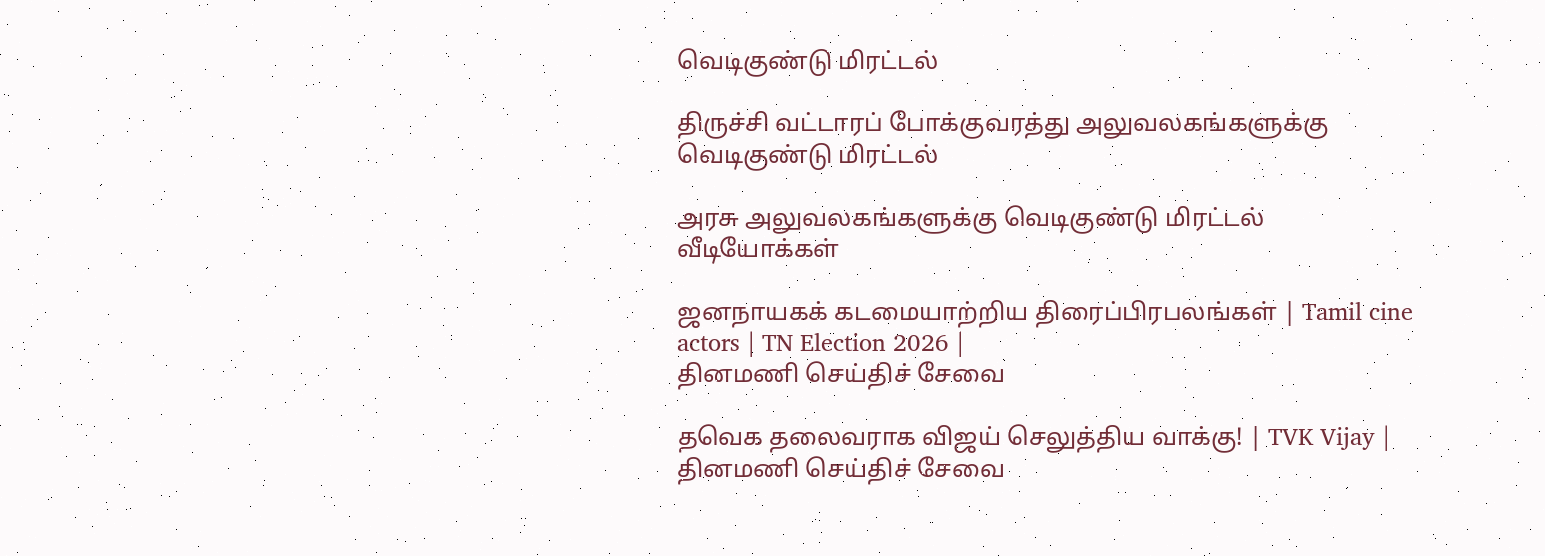வெடிகுண்டு மிரட்டல்

திருச்சி வட்டாரப் போக்குவரத்து அலுவலகங்களுக்கு வெடிகுண்டு மிரட்டல்

அரசு அலுவலகங்களுக்கு வெடிகுண்டு மிரட்டல்
வீடியோக்கள்

ஜனநாயகக் கடமையாற்றிய திரைப்பிரபலங்கள் | Tamil cine actors | TN Election 2026 |
தினமணி செய்திச் சேவை

தவெக தலைவராக விஜய் செலுத்திய வாக்கு! | TVK Vijay |
தினமணி செய்திச் சேவை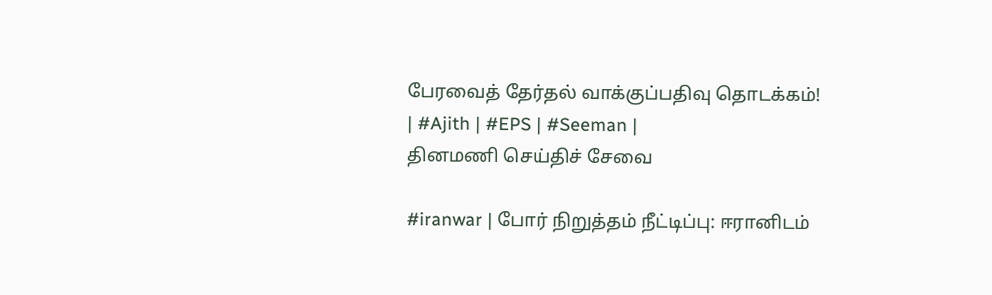பேரவைத் தேர்தல் வாக்குப்பதிவு தொடக்கம்! | #Ajith | #EPS | #Seeman |
தினமணி செய்திச் சேவை

#iranwar | போர் நிறுத்தம் நீட்டிப்பு: ஈரானிடம்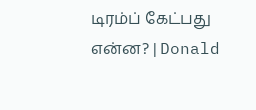டிரம்ப் கேட்பது என்ன? | Donald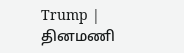Trump |
தினமணி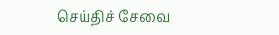செய்திச் சேவை